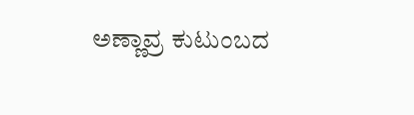ಅಣ್ಣಾವ್ರ ಕುಟುಂಬದ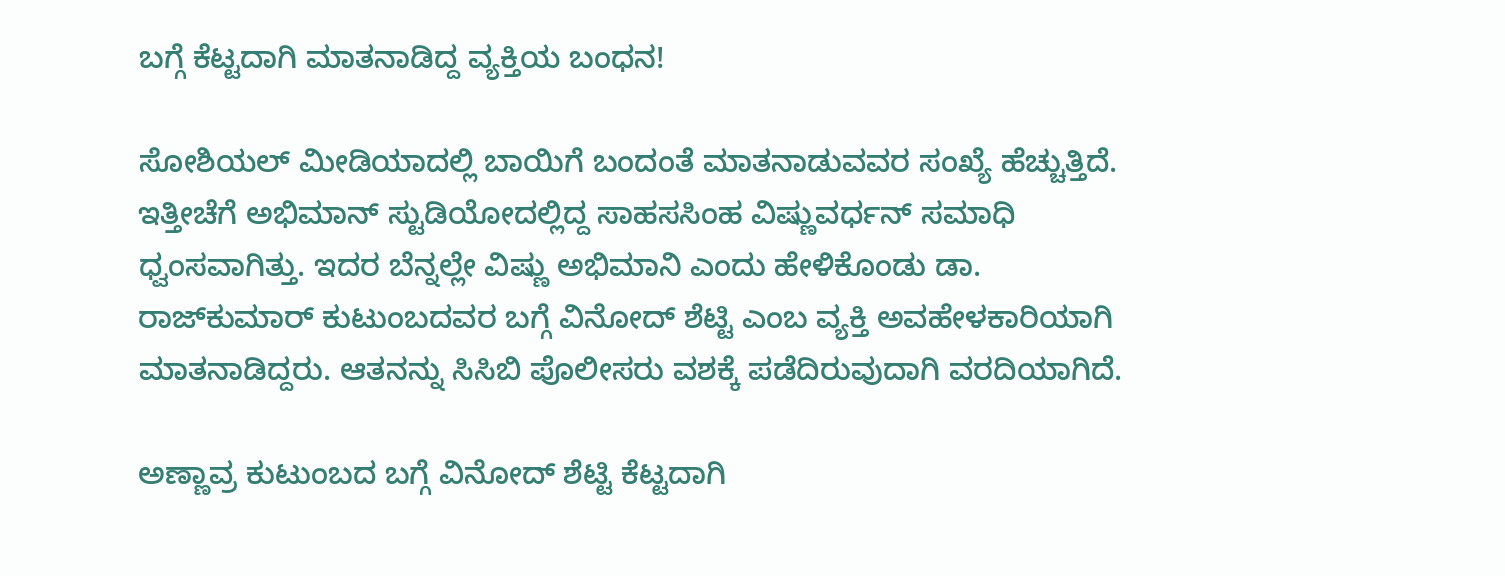ಬಗ್ಗೆ ಕೆಟ್ಟದಾಗಿ ಮಾತನಾಡಿದ್ದ ವ್ಯಕ್ತಿಯ ಬಂಧನ!

ಸೋಶಿಯಲ್ ಮೀಡಿಯಾದಲ್ಲಿ ಬಾಯಿಗೆ ಬಂದಂತೆ ಮಾತನಾಡುವವರ ಸಂಖ್ಯೆ ಹೆಚ್ಚುತ್ತಿದೆ. ಇತ್ತೀಚೆಗೆ ಅಭಿಮಾನ್ ಸ್ಟುಡಿಯೋದಲ್ಲಿದ್ದ ಸಾಹಸಸಿಂಹ ವಿಷ್ಣುವರ್ಧನ್ ಸಮಾಧಿ ಧ್ವಂಸವಾಗಿತ್ತು. ಇದರ ಬೆನ್ನಲ್ಲೇ ವಿಷ್ಣು ಅಭಿಮಾನಿ ಎಂದು ಹೇಳಿಕೊಂಡು ಡಾ. ರಾಜ್‌ಕುಮಾರ್ ಕುಟುಂಬದವರ ಬಗ್ಗೆ ವಿನೋದ್ ಶೆಟ್ಟಿ ಎಂಬ ವ್ಯಕ್ತಿ ಅವಹೇಳಕಾರಿಯಾಗಿ ಮಾತನಾಡಿದ್ದರು. ಆತನನ್ನು ಸಿಸಿಬಿ ಪೊಲೀಸರು ವಶಕ್ಕೆ ಪಡೆದಿರುವುದಾಗಿ ವರದಿಯಾಗಿದೆ.

ಅಣ್ಣಾವ್ರ ಕುಟುಂಬದ ಬಗ್ಗೆ ವಿನೋದ್ ಶೆಟ್ಟಿ ಕೆಟ್ಟದಾಗಿ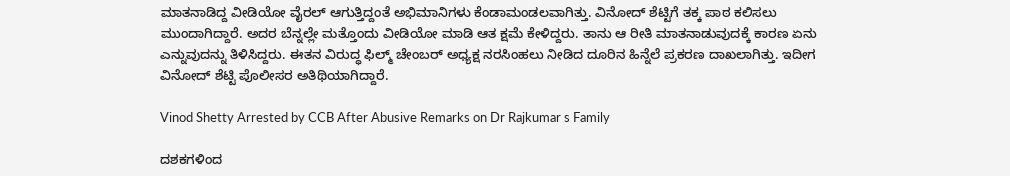ಮಾತನಾಡಿದ್ದ ವೀಡಿಯೋ ವೈರಲ್ ಆಗುತ್ತಿದ್ದಂತೆ ಅಭಿಮಾನಿಗಳು ಕೆಂಡಾಮಂಡಲವಾಗಿತ್ತು. ವಿನೋದ್ ಶೆಟ್ಟಿಗೆ ತಕ್ಕ ಪಾಠ ಕಲಿಸಲು ಮುಂದಾಗಿದ್ದಾರೆ. ಅದರ ಬೆನ್ನಲ್ಲೇ ಮತ್ತೊಂದು ವೀಡಿಯೋ ಮಾಡಿ ಆತ ಕ್ಷಮೆ ಕೇಳಿದ್ದರು. ತಾನು ಆ ರೀತಿ ಮಾತನಾಡುವುದಕ್ಕೆ ಕಾರಣ ಏನು ಎನ್ನುವುದನ್ನು ತಿಳಿಸಿದ್ದರು. ಈತನ ವಿರುದ್ಧ ಫಿಲ್ಮ್ ಚೇಂಬರ್ ಅಧ್ಯಕ್ಷ ನರಸಿಂಹಲು ನೀಡಿದ ದೂರಿನ ಹಿನ್ನೆಲೆ ಪ್ರಕರಣ ದಾಖಲಾಗಿತ್ತು. ಇದೀಗ ವಿನೋದ್ ಶೆಟ್ಟಿ ಪೊಲೀಸರ ಅತಿಥಿಯಾಗಿದ್ದಾರೆ.

Vinod Shetty Arrested by CCB After Abusive Remarks on Dr Rajkumar s Family

ದಶಕಗಳಿಂದ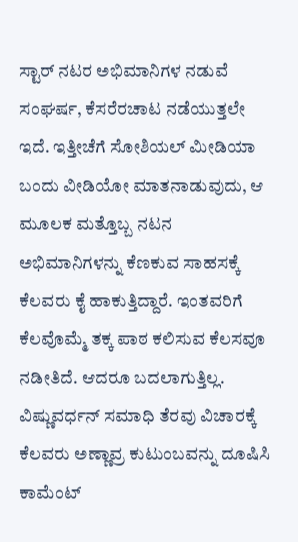ಸ್ಟಾರ್ ನಟರ ಅಭಿಮಾನಿಗಳ ನಡುವೆ ಸಂಘರ್ಷ, ಕೆಸರೆರಚಾಟ ನಡೆಯುತ್ತಲೇ ಇದೆ. ಇತ್ತೀಚೆಗೆ ಸೋಶಿಯಲ್ ಮೀಡಿಯಾ ಬಂದು ವೀಡಿಯೋ ಮಾತನಾಡುವುದು, ಆ ಮೂಲಕ ಮತ್ತೊಬ್ಬ ನಟನ ಅಭಿಮಾನಿಗಳನ್ನು ಕೆಣಕುವ ಸಾಹಸಕ್ಕೆ ಕೆಲವರು ಕೈ ಹಾಕುತ್ತಿದ್ದಾರೆ. ಇಂತವರಿಗೆ ಕೆಲವೊಮ್ಮೆ ತಕ್ಕ ಪಾಠ ಕಲಿಸುವ ಕೆಲಸವೂ ನಡೀತಿದೆ. ಆದರೂ ಬದಲಾಗುತ್ತಿಲ್ಲ. ವಿಷ್ಣುವರ್ಧನ್ ಸಮಾಧಿ ತೆರವು ವಿಚಾರಕ್ಕೆ ಕೆಲವರು ಅಣ್ಣಾವ್ರ ಕುಟುಂಬವನ್ನು ದೂಷಿಸಿ ಕಾಮೆಂಟ್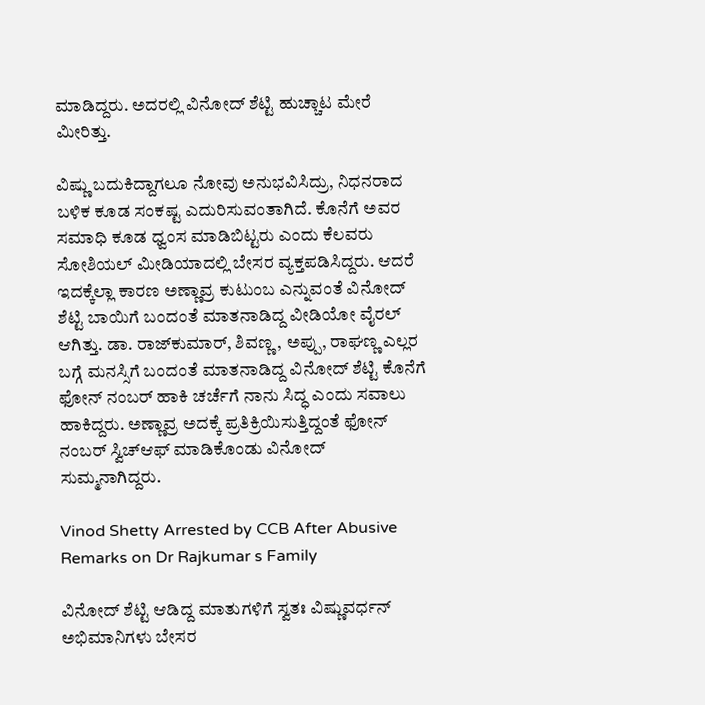ಮಾಡಿದ್ದರು. ಅದರಲ್ಲಿ ವಿನೋದ್ ಶೆಟ್ಟಿ ಹುಚ್ಚಾಟ ಮೇರೆ ಮೀರಿತ್ತು.

ವಿಷ್ಣು ಬದುಕಿದ್ದಾಗಲೂ ನೋವು ಅನುಭವಿಸಿದ್ರು, ನಿಧನರಾದ ಬಳಿಕ ಕೂಡ ಸಂಕಷ್ಟ ಎದುರಿಸುವಂತಾಗಿದೆ. ಕೊನೆಗೆ ಅವರ ಸಮಾಧಿ ಕೂಡ ಧ್ವಂಸ ಮಾಡಿಬಿಟ್ಟರು ಎಂದು ಕೆಲವರು ಸೋಶಿಯಲ್ ಮೀಡಿಯಾದಲ್ಲಿ ಬೇಸರ ವ್ಯಕ್ತಪಡಿಸಿದ್ದರು. ಆದರೆ ಇದಕ್ಕೆಲ್ಲಾ ಕಾರಣ ಅಣ್ಣಾವ್ರ ಕುಟುಂಬ ಎನ್ನುವಂತೆ ವಿನೋದ್ ಶೆಟ್ಟಿ ಬಾಯಿಗೆ ಬಂದಂತೆ ಮಾತನಾಡಿದ್ದ ವೀಡಿಯೋ ವೈರಲ್ ಆಗಿತ್ತು. ಡಾ. ರಾಜ್‌ಕುಮಾರ್, ಶಿವಣ್ಣ, ಅಪ್ಪು, ರಾಘಣ್ಣ ಎಲ್ಲರ ಬಗ್ಗೆ ಮನಸ್ಸಿಗೆ ಬಂದಂತೆ ಮಾತನಾಡಿದ್ದ ವಿನೋದ್ ಶೆಟ್ಟಿ ಕೊನೆಗೆ ಫೋನ್ ನಂಬರ್ ಹಾಕಿ ಚರ್ಚೆಗೆ ನಾನು ಸಿದ್ಧ ಎಂದು ಸವಾಲು ಹಾಕಿದ್ದರು. ಅಣ್ಣಾವ್ರ ಅದಕ್ಕೆ ಪ್ರತಿಕ್ರಿಯಿಸುತ್ತಿದ್ದಂತೆ ಫೋನ್ ನಂಬರ್ ಸ್ವಿಚ್‌ಆಫ್ ಮಾಡಿಕೊಂಡು ವಿನೋದ್ ಸುಮ್ಮನಾಗಿದ್ದರು.

Vinod Shetty Arrested by CCB After Abusive Remarks on Dr Rajkumar s Family

ವಿನೋದ್ ಶೆಟ್ಟಿ ಆಡಿದ್ದ ಮಾತುಗಳಿಗೆ ಸ್ವತಃ ವಿಷ್ಣುವರ್ಧನ್ ಅಭಿಮಾನಿಗಳು ಬೇಸರ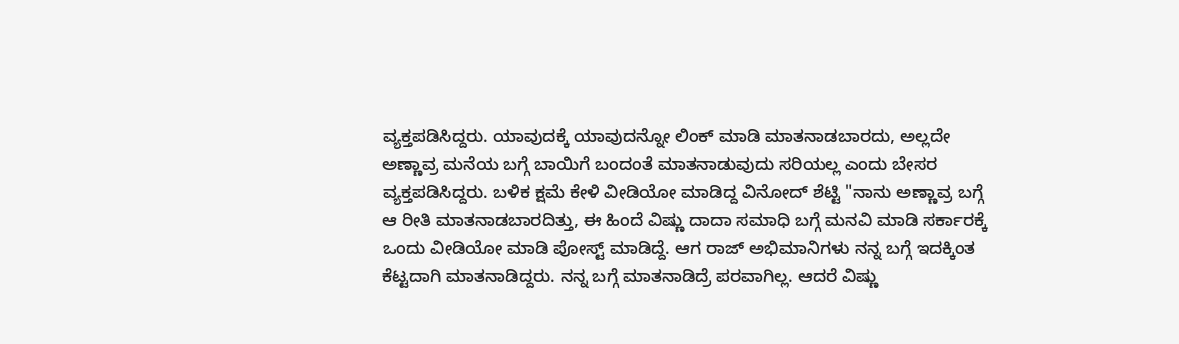ವ್ಯಕ್ತಪಡಿಸಿದ್ದರು. ಯಾವುದಕ್ಕೆ ಯಾವುದನ್ನೋ ಲಿಂಕ್ ಮಾಡಿ ಮಾತನಾಡಬಾರದು, ಅಲ್ಲದೇ ಅಣ್ಣಾವ್ರ ಮನೆಯ ಬಗ್ಗೆ ಬಾಯಿಗೆ ಬಂದಂತೆ ಮಾತನಾಡುವುದು ಸರಿಯಲ್ಲ ಎಂದು ಬೇಸರ ವ್ಯಕ್ತಪಡಿಸಿದ್ದರು. ಬಳಿಕ ಕ್ಷಮೆ ಕೇಳಿ ವೀಡಿಯೋ ಮಾಡಿದ್ದ ವಿನೋದ್ ಶೆಟ್ಟಿ "ನಾನು ಅಣ್ಣಾವ್ರ ಬಗ್ಗೆ ಆ ರೀತಿ ಮಾತನಾಡಬಾರದಿತ್ತು, ಈ ಹಿಂದೆ ವಿಷ್ಣು ದಾದಾ ಸಮಾಧಿ ಬಗ್ಗೆ ಮನವಿ ಮಾಡಿ ಸರ್ಕಾರಕ್ಕೆ ಒಂದು ವೀಡಿಯೋ ಮಾಡಿ ಪೋಸ್ಟ್ ಮಾಡಿದ್ದೆ. ಆಗ ರಾಜ್ ಅಭಿಮಾನಿಗಳು ನನ್ನ ಬಗ್ಗೆ ಇದಕ್ಕಿಂತ ಕೆಟ್ಟದಾಗಿ ಮಾತನಾಡಿದ್ದರು. ನನ್ನ ಬಗ್ಗೆ ಮಾತನಾಡಿದ್ರೆ ಪರವಾಗಿಲ್ಲ. ಆದರೆ ವಿಷ್ಣು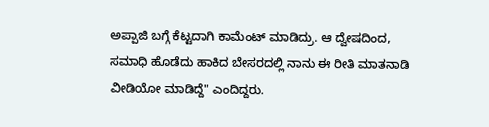ಅಪ್ಪಾಜಿ ಬಗ್ಗೆ ಕೆಟ್ಟದಾಗಿ ಕಾಮೆಂಟ್ ಮಾಡಿದ್ರು. ಆ ದ್ವೇಷದಿಂದ, ಸಮಾಧಿ ಹೊಡೆದು ಹಾಕಿದ ಬೇಸರದಲ್ಲಿ ನಾನು ಈ ರೀತಿ ಮಾತನಾಡಿ ವೀಡಿಯೋ ಮಾಡಿದ್ದೆ" ಎಂದಿದ್ದರು.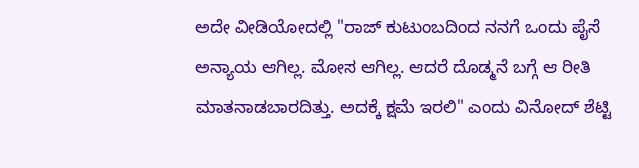ಅದೇ ವೀಡಿಯೋದಲ್ಲಿ "ರಾಜ್‌ ಕುಟುಂಬದಿಂದ ನನಗೆ ಒಂದು ಪೈಸೆ ಅನ್ಯಾಯ ಆಗಿಲ್ಲ. ಮೋಸ ಆಗಿಲ್ಲ. ಆದರೆ ದೊಡ್ಮನೆ ಬಗ್ಗೆ ಆ ರೀತಿ ಮಾತನಾಡಬಾರದಿತ್ತು. ಅದಕ್ಕೆ ಕ್ಷಮೆ ಇರಲಿ" ಎಂದು ವಿನೋದ್ ಶೆಟ್ಟಿ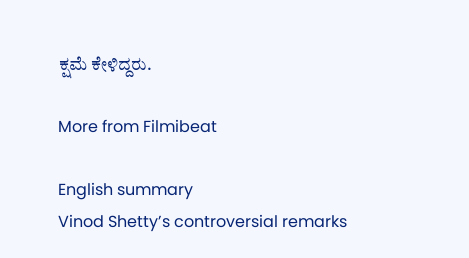ಕ್ಷಮೆ ಕೇಳಿದ್ದರು.

More from Filmibeat

English summary
Vinod Shetty’s controversial remarks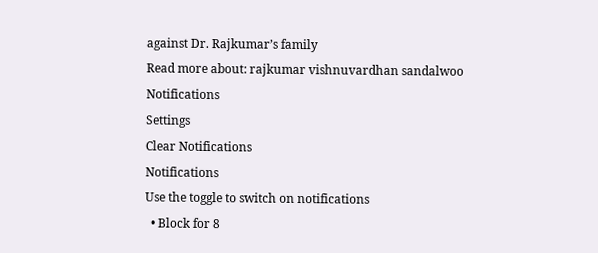against Dr. Rajkumar’s family
Read more about: rajkumar vishnuvardhan sandalwoo
Notifications
Settings
Clear Notifications
Notifications
Use the toggle to switch on notifications
  • Block for 8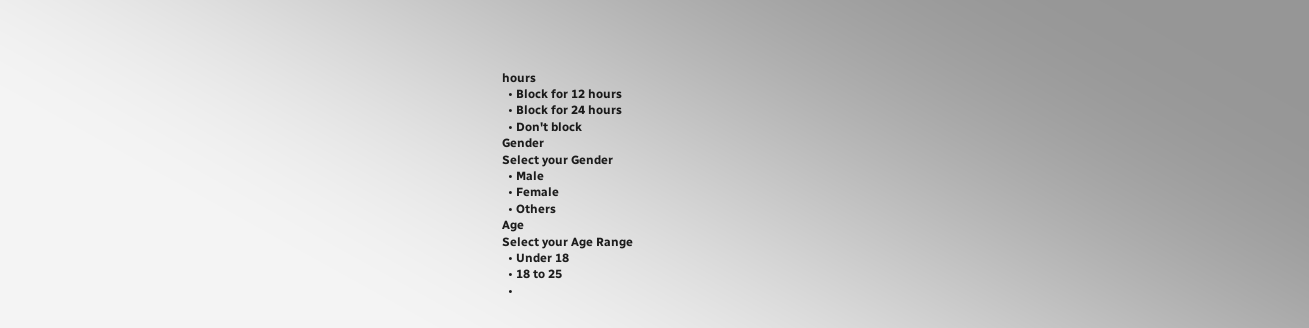hours
  • Block for 12 hours
  • Block for 24 hours
  • Don't block
Gender
Select your Gender
  • Male
  • Female
  • Others
Age
Select your Age Range
  • Under 18
  • 18 to 25
  •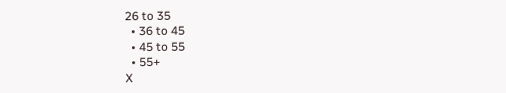26 to 35
  • 36 to 45
  • 45 to 55
  • 55+
X